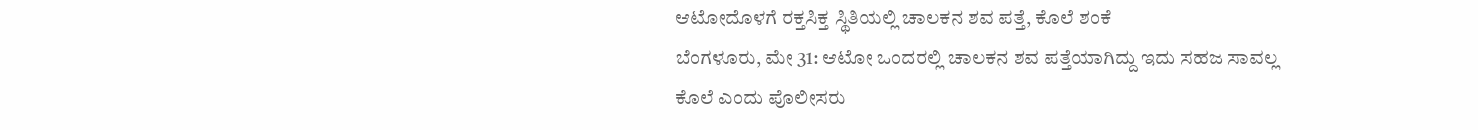ಆಟೋದೊಳಗೆ ರಕ್ತಸಿಕ್ತ ಸ್ಥಿತಿಯಲ್ಲಿ ಚಾಲಕನ ಶವ ಪತ್ತೆ, ಕೊಲೆ ಶಂಕೆ
ಬೆಂಗಳೂರು, ಮೇ 31: ಆಟೋ ಒಂದರಲ್ಲಿ ಚಾಲಕನ ಶವ ಪತ್ತೆಯಾಗಿದ್ದು ಇದು ಸಹಜ ಸಾವಲ್ಲ ಕೊಲೆ ಎಂದು ಪೊಲೀಸರು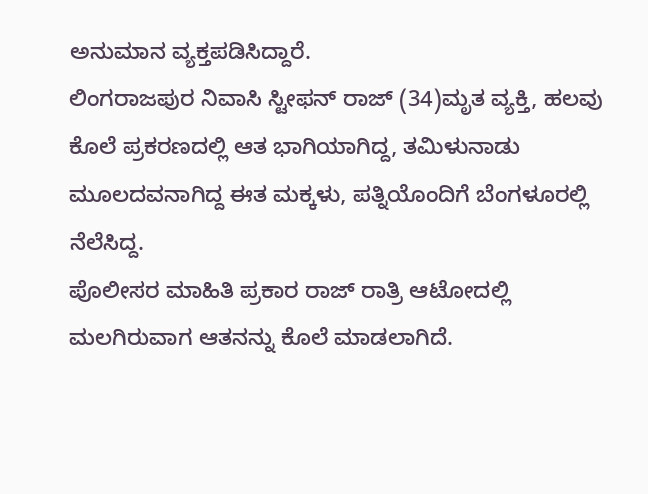ಅನುಮಾನ ವ್ಯಕ್ತಪಡಿಸಿದ್ದಾರೆ.
ಲಿಂಗರಾಜಪುರ ನಿವಾಸಿ ಸ್ಟೀಫನ್ ರಾಜ್ (34)ಮೃತ ವ್ಯಕ್ತಿ, ಹಲವು ಕೊಲೆ ಪ್ರಕರಣದಲ್ಲಿ ಆತ ಭಾಗಿಯಾಗಿದ್ದ, ತಮಿಳುನಾಡು ಮೂಲದವನಾಗಿದ್ದ ಈತ ಮಕ್ಕಳು, ಪತ್ನಿಯೊಂದಿಗೆ ಬೆಂಗಳೂರಲ್ಲಿ ನೆಲೆಸಿದ್ದ.
ಪೊಲೀಸರ ಮಾಹಿತಿ ಪ್ರಕಾರ ರಾಜ್ ರಾತ್ರಿ ಆಟೋದಲ್ಲಿ ಮಲಗಿರುವಾಗ ಆತನನ್ನು ಕೊಲೆ ಮಾಡಲಾಗಿದೆ.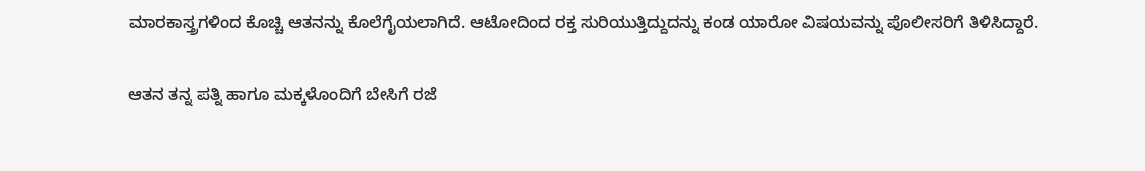ಮಾರಕಾಸ್ತ್ರಗಳಿಂದ ಕೊಚ್ಚಿ ಆತನನ್ನು ಕೊಲೆಗೈಯಲಾಗಿದೆ. ಆಟೋದಿಂದ ರಕ್ತ ಸುರಿಯುತ್ತಿದ್ದುದನ್ನು ಕಂಡ ಯಾರೋ ವಿಷಯವನ್ನು ಪೊಲೀಸರಿಗೆ ತಿಳಿಸಿದ್ದಾರೆ.

ಆತನ ತನ್ನ ಪತ್ನಿ ಹಾಗೂ ಮಕ್ಕಳೊಂದಿಗೆ ಬೇಸಿಗೆ ರಜೆ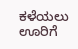ಕಳೆಯಲು ಊರಿಗೆ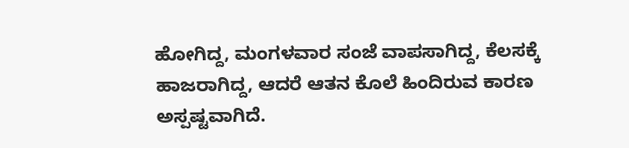ಹೋಗಿದ್ದ, ಮಂಗಳವಾರ ಸಂಜೆ ವಾಪಸಾಗಿದ್ದ, ಕೆಲಸಕ್ಕೆ ಹಾಜರಾಗಿದ್ದ, ಆದರೆ ಆತನ ಕೊಲೆ ಹಿಂದಿರುವ ಕಾರಣ ಅಸ್ಪಷ್ಟವಾಗಿದೆ.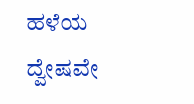ಹಳೆಯ ದ್ವೇಷವೇ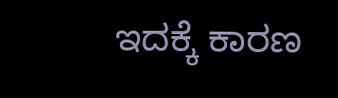ಇದಕ್ಕೆ ಕಾರಣ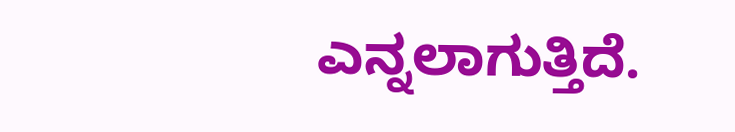ಎನ್ನಲಾಗುತ್ತಿದೆ.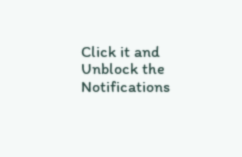Click it and Unblock the Notifications